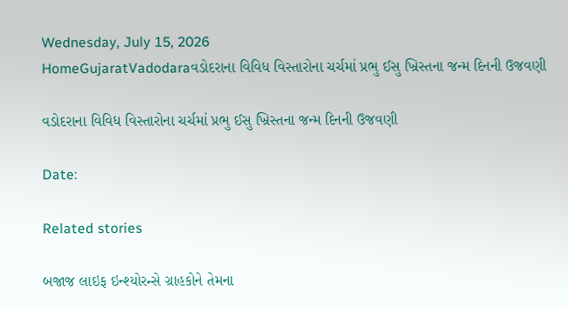Wednesday, July 15, 2026
HomeGujaratVadodaraવડોદરાના વિવિધ વિસ્તારોના ચર્ચમાં પ્રભુ ઈસુ ખ્રિસ્તના જન્મ દિનની ઉજવણી

વડોદરાના વિવિધ વિસ્તારોના ચર્ચમાં પ્રભુ ઈસુ ખ્રિસ્તના જન્મ દિનની ઉજવણી

Date:

Related stories

બજાજ લાઇફ ઇન્શ્યોરન્સે ગ્રાહકોને તેમના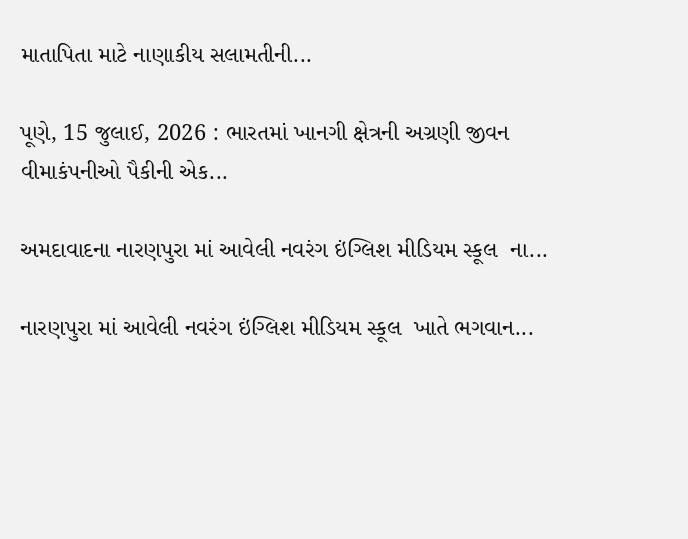માતાપિતા માટે નાણાકીય સલામતીની...

પૂણે, 15 જુલાઈ, 2026 : ભારતમાં ખાનગી ક્ષેત્રની અગ્રણી જીવન વીમાકંપનીઓ પૈકીની એક...

અમદાવાદના નારણપુરા માં આવેલી નવરંગ ઇંગ્લિશ મીડિયમ સ્કૂલ  ના...

નારણપુરા માં આવેલી નવરંગ ઇંગ્લિશ મીડિયમ સ્કૂલ  ખાતે ભગવાન...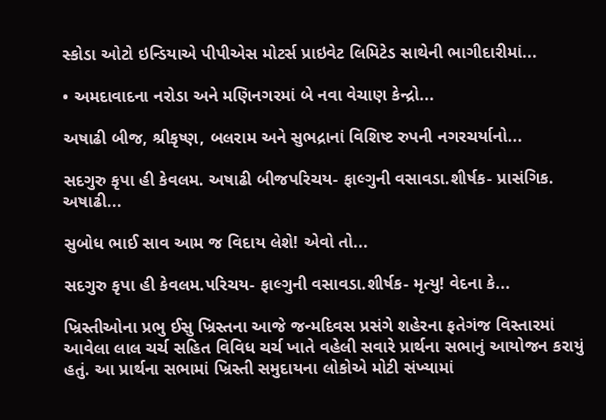સ્કોડા ઓટો ઇન્ડિયાએ પીપીએસ મોટર્સ પ્રાઇવેટ લિમિટેડ સાથેની ભાગીદારીમાં...

• અમદાવાદના નરોડા અને મણિનગરમાં બે નવા વેચાણ કેન્દ્રો...

અષાઢી બીજ, શ્રીકૃષ્ણ, બલરામ અને સુભદ્રાનાં વિશિષ્ટ રુપની નગરચર્યાનો...

સદગુરુ કૃપા હી કેવલમ. અષાઢી બીજપરિચય- ફાલ્ગુની વસાવડા.શીર્ષક- પ્રાસંગિક. અષાઢી...

સુબોધ ભાઈ સાવ આમ જ વિદાય લેશે! એવો તો...

સદગુરુ કૃપા હી કેવલમ.પરિચય- ફાલ્ગુની વસાવડા.શીર્ષક- મૃત્યુ! વેદના કે...

ખ્રિસ્તીઓના પ્રભુ ઈસુ ખ્રિસ્તના આજે જન્મદિવસ પ્રસંગે શહેરના ફતેગંજ વિસ્તારમાં આવેલા લાલ ચર્ચ સહિત વિવિધ ચર્ચ ખાતે વહેલી સવારે પ્રાર્થના સભાનું આયોજન કરાયું હતું. આ પ્રાર્થના સભામાં ખ્રિસ્તી સમુદાયના લોકોએ મોટી સંખ્યામાં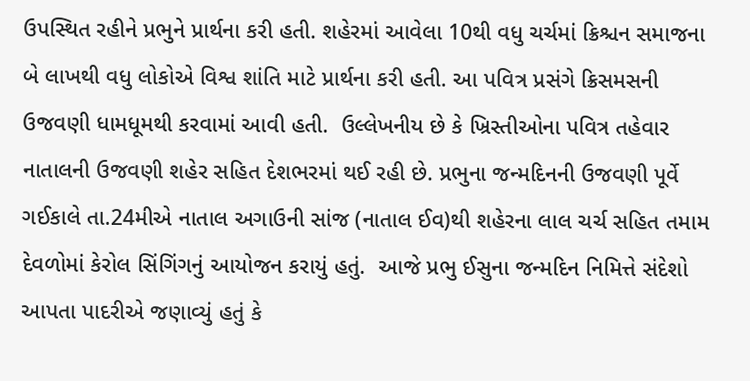ઉપસ્થિત રહીને પ્રભુને પ્રાર્થના કરી હતી. શહેરમાં આવેલા 10થી વધુ ચર્ચમાં ક્રિશ્ચન સમાજના બે લાખથી વધુ લોકોએ વિશ્વ શાંતિ માટે પ્રાર્થના કરી હતી. આ પવિત્ર પ્રસંગે ક્રિસમસની ઉજવણી ધામધૂમથી કરવામાં આવી હતી.  ઉલ્લેખનીય છે કે ખ્રિસ્તીઓના પવિત્ર તહેવાર નાતાલની ઉજવણી શહેર સહિત દેશભરમાં થઈ રહી છે. પ્રભુના જન્મદિનની ઉજવણી પૂર્વે ગઈકાલે તા.24મીએ નાતાલ અગાઉની સાંજ (નાતાલ ઈવ)થી શહેરના લાલ ચર્ચ સહિત તમામ દેવળોમાં કેરોલ સિંગિંગનું આયોજન કરાયું હતું.  આજે પ્રભુ ઈસુના જન્મદિન નિમિત્તે સંદેશો આપતા પાદરીએ જણાવ્યું હતું કે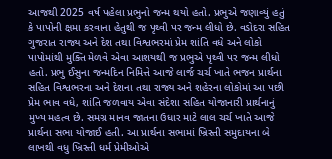આજથી 2025 વર્ષ પહેલા પ્રભુનો જન્મ થયો હતો. પ્રભુએ જણાવ્યું હતું કે પાપોની ક્ષમા કરવાના હેતુથી જ પૃથ્વી પર જન્મ લીધો છે. વડોદરા સહિત ગુજરાત રાજ્ય અને દેશ તથા વિશ્વભરમાં પ્રેમ શાંતિ વધે અને લોકો પાપોમાંથી મુક્તિ મેળવે એવા આશયથી જ પ્રભુએ પૃથ્વી પર જન્મ લીધો હતો. પ્રભુ ઈસુના જન્મદિન નિમિત્તે આજે લાર્જ ચર્ચ ખાતે ભજન પ્રાર્થના સહિત વિશ્વભરના અને દેશના તથા રાજ્ય અને શહેરના લોકોમાં આ પછી પ્રેમ ભાવ વધે, શાંતિ જળવાય એવા સંદેશા સહિત યોજાનારી પ્રાર્થનાનું મુખ્ય મહત્વ છે. સમગ્ર માનવ જાતના ઉધાર માટે લાલ ચર્ચ ખાતે આજે પ્રાર્થના સભા યોજાઈ હતી. આ પ્રાર્થના સભામાં ખ્રિસ્તી સમુદાયના બે લાખથી વધુ ખ્રિસ્તી ધર્મ પ્રેમીઓએ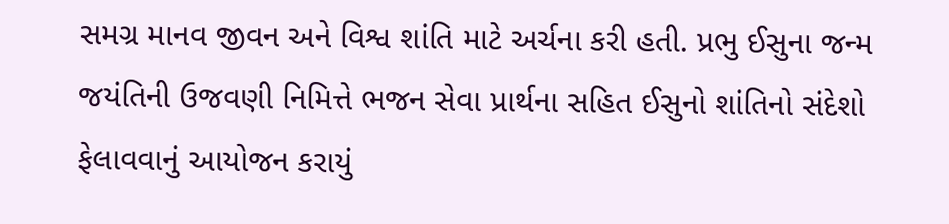સમગ્ર માનવ જીવન અને વિશ્વ શાંતિ માટે અર્ચના કરી હતી. પ્રભુ ઈસુના જન્મ જયંતિની ઉજવણી નિમિત્તે ભજન સેવા પ્રાર્થના સહિત ઈસુનો શાંતિનો સંદેશો ફેલાવવાનું આયોજન કરાયું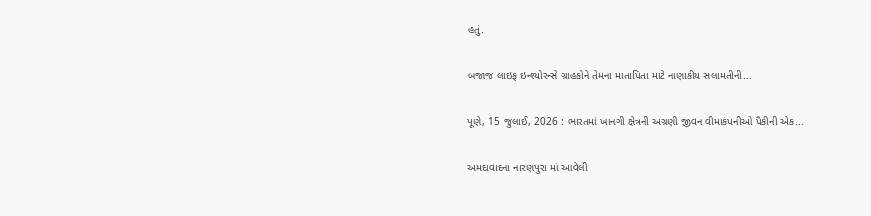હતું.

બજાજ લાઇફ ઇન્શ્યોરન્સે ગ્રાહકોને તેમના માતાપિતા માટે નાણાકીય સલામતીની...

પૂણે, 15 જુલાઈ, 2026 : ભારતમાં ખાનગી ક્ષેત્રની અગ્રણી જીવન વીમાકંપનીઓ પૈકીની એક...

અમદાવાદના નારણપુરા માં આવેલી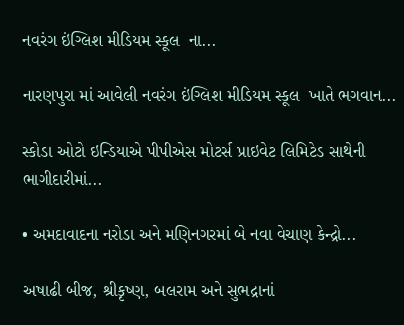નવરંગ ઇંગ્લિશ મીડિયમ સ્કૂલ  ના...

નારણપુરા માં આવેલી નવરંગ ઇંગ્લિશ મીડિયમ સ્કૂલ  ખાતે ભગવાન...

સ્કોડા ઓટો ઇન્ડિયાએ પીપીએસ મોટર્સ પ્રાઇવેટ લિમિટેડ સાથેની ભાગીદારીમાં...

• અમદાવાદના નરોડા અને મણિનગરમાં બે નવા વેચાણ કેન્દ્રો...

અષાઢી બીજ, શ્રીકૃષ્ણ, બલરામ અને સુભદ્રાનાં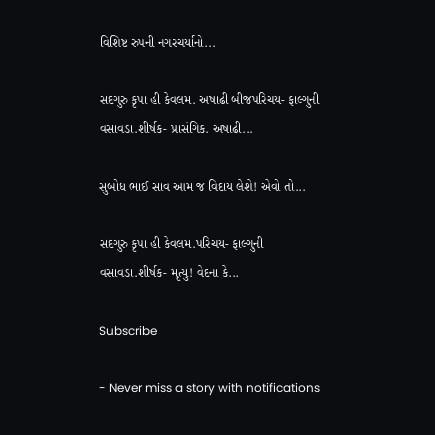વિશિષ્ટ રુપની નગરચર્યાનો...

સદગુરુ કૃપા હી કેવલમ. અષાઢી બીજપરિચય- ફાલ્ગુની વસાવડા.શીર્ષક- પ્રાસંગિક. અષાઢી...

સુબોધ ભાઈ સાવ આમ જ વિદાય લેશે! એવો તો...

સદગુરુ કૃપા હી કેવલમ.પરિચય- ફાલ્ગુની વસાવડા.શીર્ષક- મૃત્યુ! વેદના કે...

Subscribe

- Never miss a story with notifications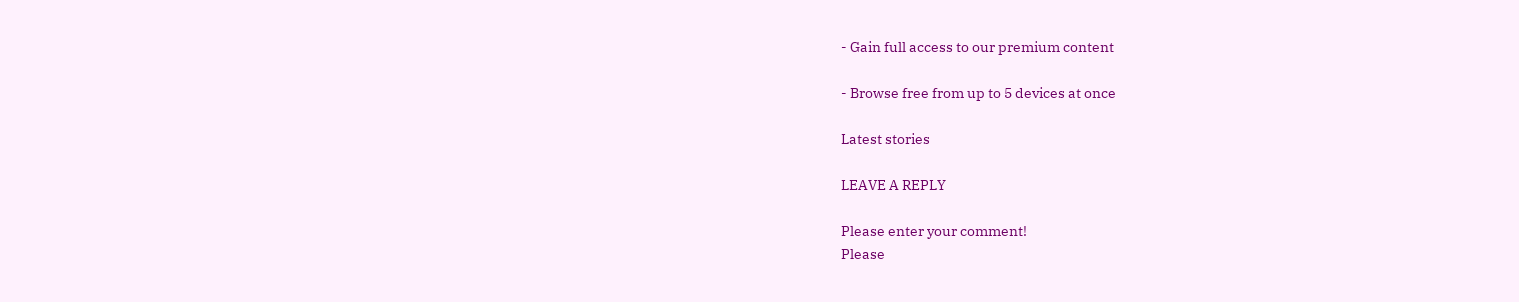- Gain full access to our premium content

- Browse free from up to 5 devices at once

Latest stories

LEAVE A REPLY

Please enter your comment!
Please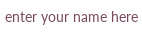enter your name here